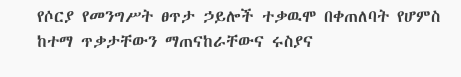የሶርያ የመንግሥት ፀጥታ ኃይሎች ተቃዉሞ በቀጠለባት የሆምስ ከተማ ጥቃታቸውን ማጠናከራቸውና ሩስያና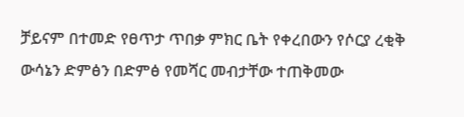ቻይናም በተመድ የፀጥታ ጥበቃ ምክር ቤት የቀረበውን የሶርያ ረቂቅ ውሳኔን ድምፅን በድምፅ የመሻር መብታቸው ተጠቅመው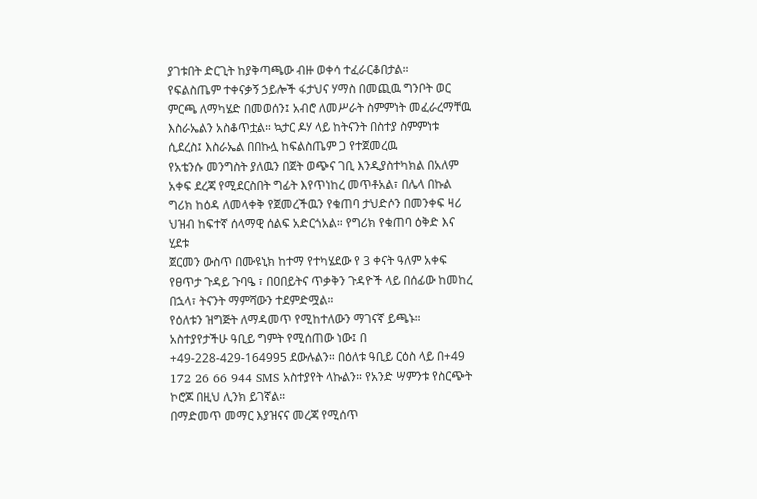ያገቱበት ድርጊት ከያቅጣጫው ብዙ ወቀሳ ተፈራርቆበታል።
የፍልስጤም ተቀናቃኝ ኃይሎች ፋታህና ሃማስ በመጪዉ ግንቦት ወር ምርጫ ለማካሄድ በመወሰን፤ አብሮ ለመሥራት ስምምነት መፈራረማቸዉ እስራኤልን አስቆጥቷል። ኳታር ዶሃ ላይ ከትናንት በስተያ ስምምነቱ ሲደረስ፤ እስራኤል በበኩሏ ከፍልስጤም ጋ የተጀመረዉ
የአቴንሱ መንግስት ያለዉን በጀት ወጭና ገቢ እንዲያስተካክል በአለም አቀፍ ደረጃ የሚደርስበት ግፊት እየጥነከረ መጥቶአል፣ በሌላ በኩል ግሪክ ከዕዳ ለመላቀቅ የጀመረችዉን የቁጠባ ታህድሶን በመንቀፍ ዛሪ ህዝብ ከፍተኛ ሰላማዊ ሰልፍ አድርጎአል። የግሪክ የቁጠባ ዕቅድ እና ሂደቱ
ጀርመን ውስጥ በሙዩኒክ ከተማ የተካሄደው የ 3 ቀናት ዓለም አቀፍ የፀጥታ ጉዳይ ጉባዔ ፣ በዐበይትና ጥቃቅን ጉዳዮች ላይ በሰፊው ከመከረ በኋላ፣ ትናንት ማምሻውን ተደምድሟል።
የዕለቱን ዝግጅት ለማዳመጥ የሚከተለውን ማገናኛ ይጫኑ። አስተያየታችሁ ዓቢይ ግምት የሚሰጠው ነው፤ በ +49-228-429-164995 ደውሉልን። በዕለቱ ዓቢይ ርዕስ ላይ በ+49 172 26 66 944 SMS አስተያየት ላኩልን። የአንድ ሣምንቱ የስርጭት ኮሮጆ በዚህ ሊንክ ይገኛል።
በማድመጥ መማር እያዝናና መረጃ የሚሰጥ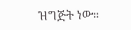ዝግጅት ነው።